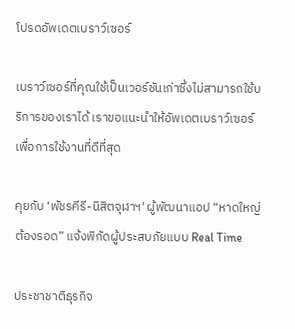โปรดอัพเดตเบราว์เซอร์

เบราว์เซอร์ที่คุณใช้เป็นเวอร์ชันเก่าซึ่งไม่สามารถใช้บริการของเราได้ เราขอแนะนำให้อัพเดตเบราว์เซอร์เพื่อการใช้งานที่ดีที่สุด

คุยกับ ‘พัชรคีรี-นิสิตจุฬาฯ' ผู้พัฒนาแอป “หาดใหญ่ต้องรอด” แจ้งพิกัดผู้ประสบภัยแบบ Real Time

ประชาชาติธุรกิจ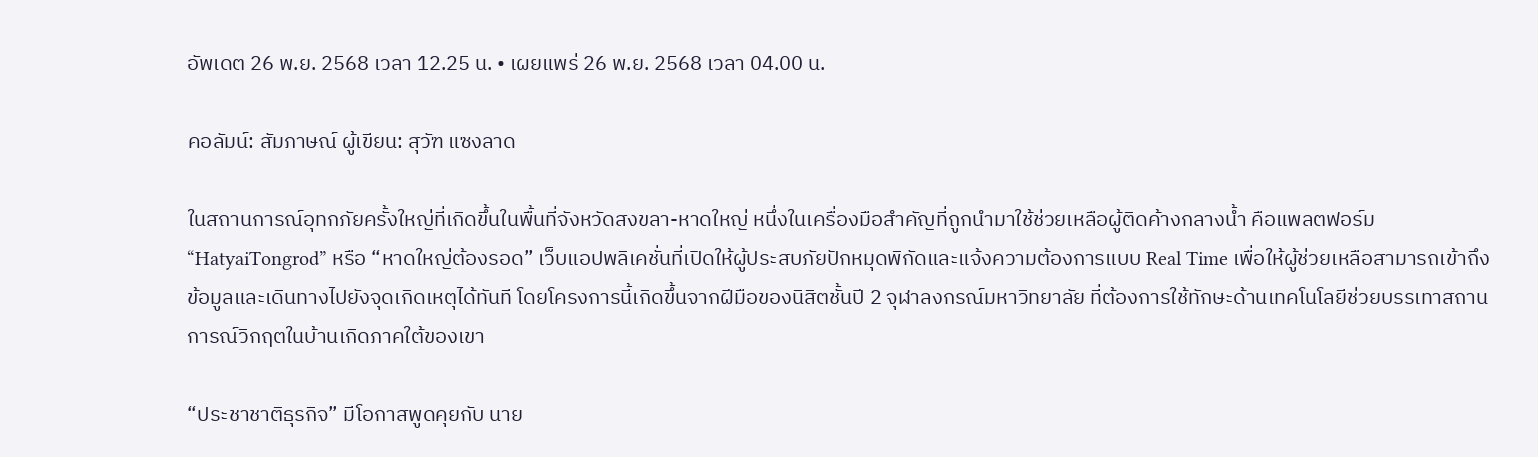อัพเดต 26 พ.ย. 2568 เวลา 12.25 น. • เผยแพร่ 26 พ.ย. 2568 เวลา 04.00 น.

คอลัมน์: สัมภาษณ์ ผู้เขียน: สุวัฑ แซงลาด

ในสถานการณ์อุทกภัยครั้งใหญ่ที่เกิดขึ้นในพื้นที่จังหวัดสงขลา-หาดใหญ่ หนึ่งในเครื่องมือสำคัญที่ถูกนำมาใช้ช่วยเหลือผู้ติดค้างกลางน้ำ คือแพลตฟอร์ม “HatyaiTongrod” หรือ “หาดใหญ่ต้องรอด” เว็บแอปพลิเคชั่นที่เปิดให้ผู้ประสบภัยปักหมุดพิกัดและแจ้งความต้องการแบบ Real Time เพื่อให้ผู้ช่วยเหลือสามารถเข้าถึงข้อมูลและเดินทางไปยังจุดเกิดเหตุได้ทันที โดยโครงการนี้เกิดขึ้นจากฝีมือของนิสิตชั้นปี 2 จุฬาลงกรณ์มหาวิทยาลัย ที่ต้องการใช้ทักษะด้านเทคโนโลยีช่วยบรรเทาสถานการณ์วิกฤตในบ้านเกิดภาคใต้ของเขา

“ประชาชาติธุรกิจ” มีโอกาสพูดคุยกับ นาย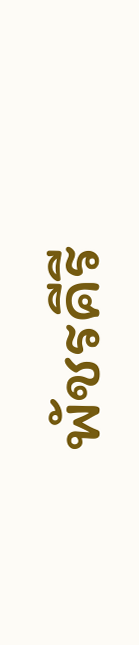พัชรคีรี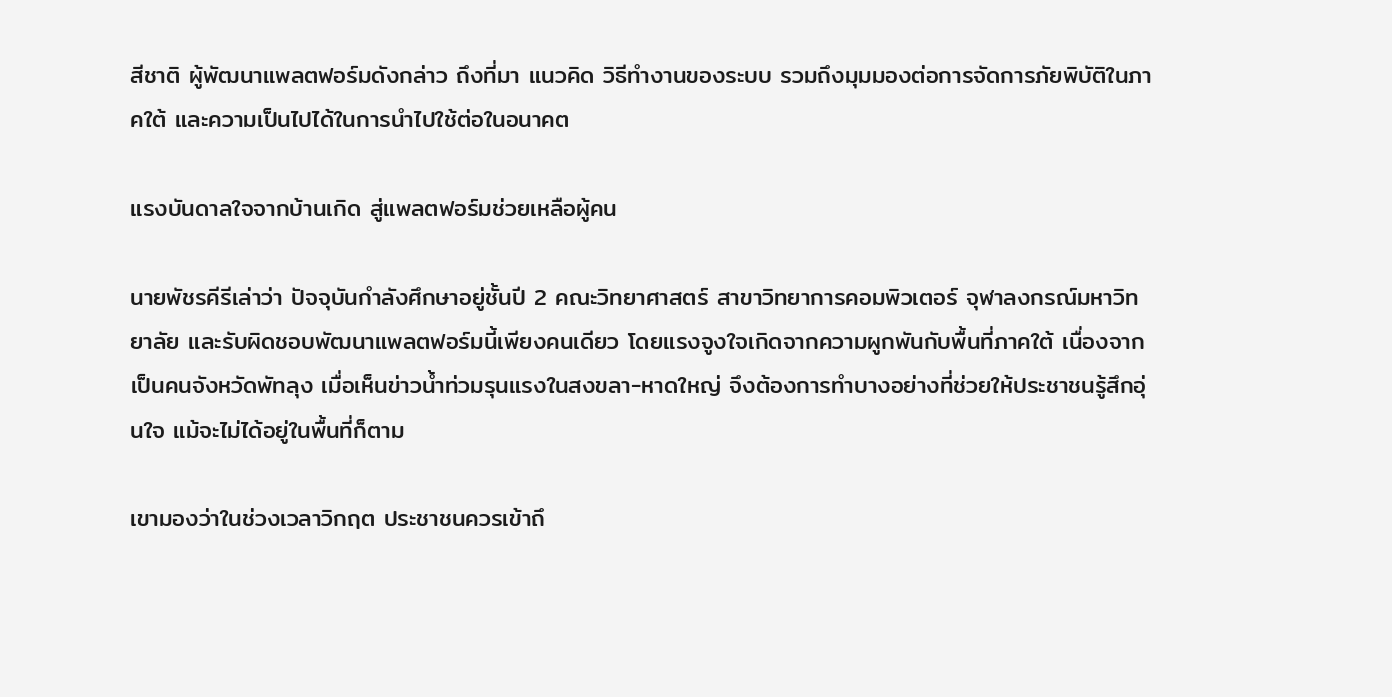สีชาติ ผู้พัฒนาแพลตฟอร์มดังกล่าว ถึงที่มา แนวคิด วิธีทำงานของระบบ รวมถึงมุมมองต่อการจัดการภัยพิบัติในภาคใต้ และความเป็นไปได้ในการนำไปใช้ต่อในอนาคต

แรงบันดาลใจจากบ้านเกิด สู่แพลตฟอร์มช่วยเหลือผู้คน

นายพัชรคีรีเล่าว่า ปัจจุบันกำลังศึกษาอยู่ชั้นปี 2 คณะวิทยาศาสตร์ สาขาวิทยาการคอมพิวเตอร์ จุฬาลงกรณ์มหาวิทยาลัย และรับผิดชอบพัฒนาแพลตฟอร์มนี้เพียงคนเดียว โดยแรงจูงใจเกิดจากความผูกพันกับพื้นที่ภาคใต้ เนื่องจากเป็นคนจังหวัดพัทลุง เมื่อเห็นข่าวน้ำท่วมรุนแรงในสงขลา-หาดใหญ่ จึงต้องการทำบางอย่างที่ช่วยให้ประชาชนรู้สึกอุ่นใจ แม้จะไม่ได้อยู่ในพื้นที่ก็ตาม

เขามองว่าในช่วงเวลาวิกฤต ประชาชนควรเข้าถึ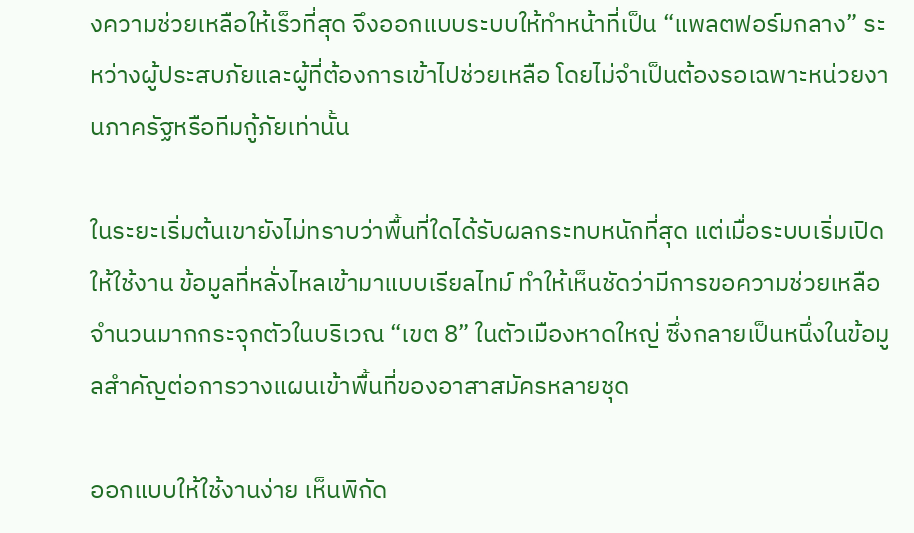งความช่วยเหลือให้เร็วที่สุด จึงออกแบบระบบให้ทำหน้าที่เป็น “แพลตฟอร์มกลาง” ระหว่างผู้ประสบภัยและผู้ที่ต้องการเข้าไปช่วยเหลือ โดยไม่จำเป็นต้องรอเฉพาะหน่วยงานภาครัฐหรือทีมกู้ภัยเท่านั้น

ในระยะเริ่มต้นเขายังไม่ทราบว่าพื้นที่ใดได้รับผลกระทบหนักที่สุด แต่เมื่อระบบเริ่มเปิดให้ใช้งาน ข้อมูลที่หลั่งไหลเข้ามาแบบเรียลไทม์ ทำให้เห็นชัดว่ามีการขอความช่วยเหลือจำนวนมากกระจุกตัวในบริเวณ “เขต 8” ในตัวเมืองหาดใหญ่ ซึ่งกลายเป็นหนึ่งในข้อมูลสำคัญต่อการวางแผนเข้าพื้นที่ของอาสาสมัครหลายชุด

ออกแบบให้ใช้งานง่าย เห็นพิกัด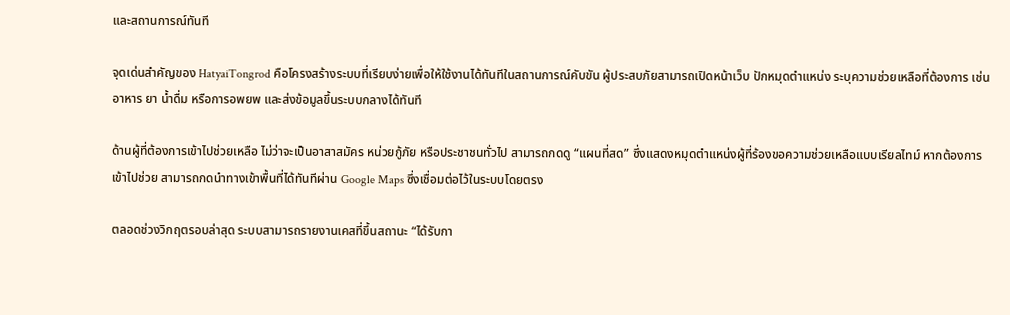และสถานการณ์ทันที

จุดเด่นสำคัญของ HatyaiTongrod คือโครงสร้างระบบที่เรียบง่ายเพื่อให้ใช้งานได้ทันทีในสถานการณ์คับขัน ผู้ประสบภัยสามารถเปิดหน้าเว็บ ปักหมุดตำแหน่ง ระบุความช่วยเหลือที่ต้องการ เช่น อาหาร ยา น้ำดื่ม หรือการอพยพ และส่งข้อมูลขึ้นระบบกลางได้ทันที

ด้านผู้ที่ต้องการเข้าไปช่วยเหลือ ไม่ว่าจะเป็นอาสาสมัคร หน่วยกู้ภัย หรือประชาชนทั่วไป สามารถกดดู “แผนที่สด” ซึ่งแสดงหมุดตำแหน่งผู้ที่ร้องขอความช่วยเหลือแบบเรียลไทม์ หากต้องการเข้าไปช่วย สามารถกดนำทางเข้าพื้นที่ได้ทันทีผ่าน Google Maps ซึ่งเชื่อมต่อไว้ในระบบโดยตรง

ตลอดช่วงวิกฤตรอบล่าสุด ระบบสามารถรายงานเคสที่ขึ้นสถานะ “ได้รับกา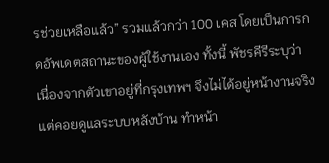รช่วยเหลือแล้ว” รวมแล้วกว่า 100 เคส โดยเป็นการกดอัพเดตสถานะของผู้ใช้งานเอง ทั้งนี้ พัชรคีรีระบุว่า เนื่องจากตัวเขาอยู่ที่กรุงเทพฯ จึงไม่ได้อยู่หน้างานจริง แต่คอยดูแลระบบหลังบ้าน ทำหน้า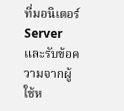ที่มอนิเตอร์ Server และรับข้อความจากผู้ใช้ห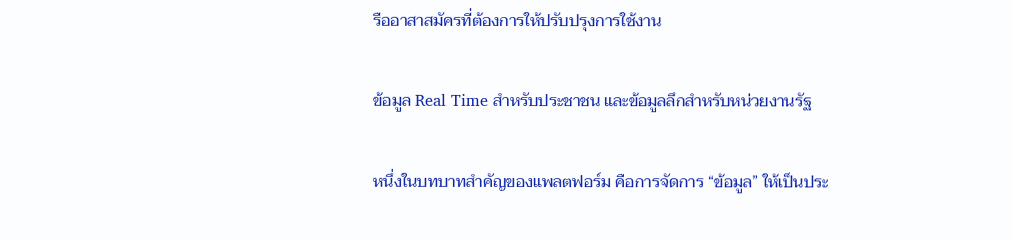รืออาสาสมัครที่ต้องการให้ปรับปรุงการใช้งาน

ข้อมูล Real Time สำหรับประชาชน และข้อมูลลึกสำหรับหน่วยงานรัฐ

หนึ่งในบทบาทสำคัญของแพลตฟอร์ม คือการจัดการ “ข้อมูล” ให้เป็นประ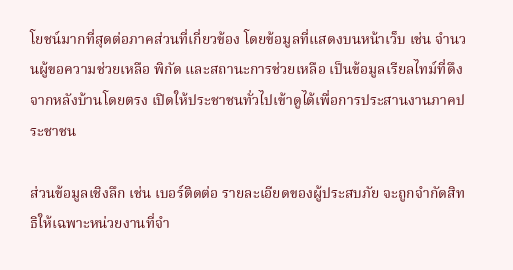โยชน์มากที่สุดต่อภาคส่วนที่เกี่ยวข้อง โดยข้อมูลที่แสดงบนหน้าเว็บ เช่น จำนวนผู้ขอความช่วยเหลือ พิกัด และสถานะการช่วยเหลือ เป็นข้อมูลเรียลไทม์ที่ดึงจากหลังบ้านโดยตรง เปิดให้ประชาชนทั่วไปเข้าดูได้เพื่อการประสานงานภาคประชาชน

ส่วนข้อมูลเชิงลึก เช่น เบอร์ติดต่อ รายละเอียดของผู้ประสบภัย จะถูกจำกัดสิทธิให้เฉพาะหน่วยงานที่จำ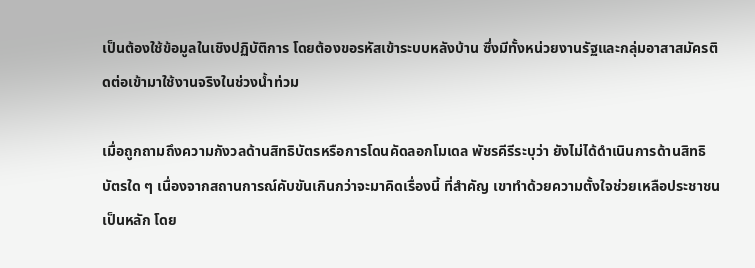เป็นต้องใช้ข้อมูลในเชิงปฏิบัติการ โดยต้องขอรหัสเข้าระบบหลังบ้าน ซึ่งมีทั้งหน่วยงานรัฐและกลุ่มอาสาสมัครติดต่อเข้ามาใช้งานจริงในช่วงน้ำท่วม

เมื่อถูกถามถึงความกังวลด้านสิทธิบัตรหรือการโดนคัดลอกโมเดล พัชรคีรีระบุว่า ยังไม่ได้ดำเนินการด้านสิทธิบัตรใด ๆ เนื่องจากสถานการณ์คับขันเกินกว่าจะมาคิดเรื่องนี้ ที่สำคัญ เขาทำด้วยความตั้งใจช่วยเหลือประชาชนเป็นหลัก โดย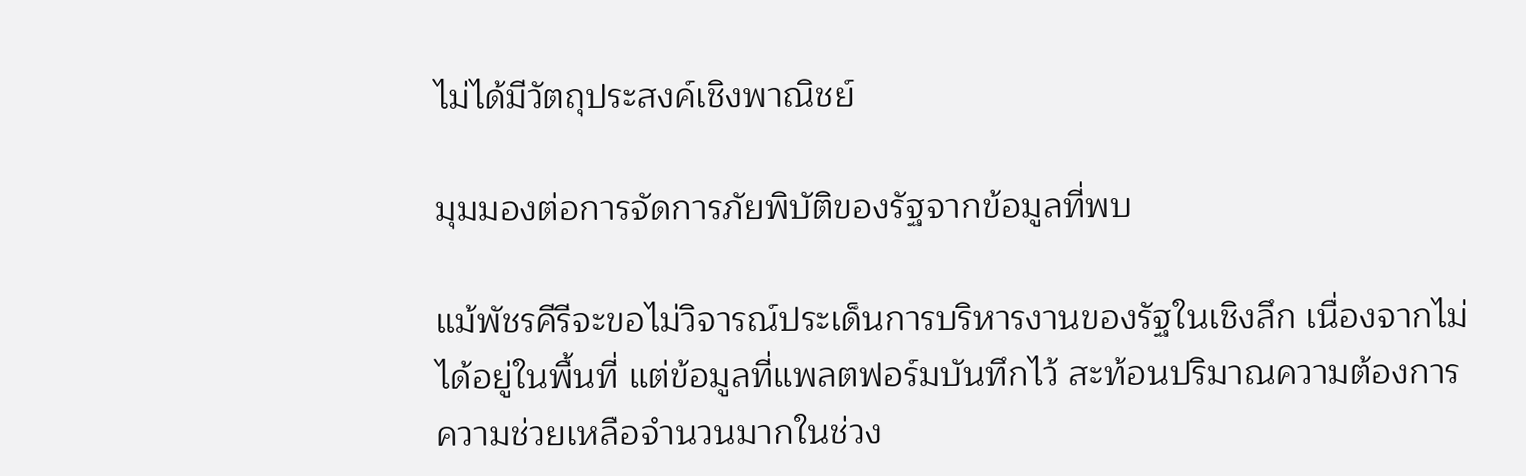ไม่ได้มีวัตถุประสงค์เชิงพาณิชย์

มุมมองต่อการจัดการภัยพิบัติของรัฐจากข้อมูลที่พบ

แม้พัชรคีรีจะขอไม่วิจารณ์ประเด็นการบริหารงานของรัฐในเชิงลึก เนื่องจากไม่ได้อยู่ในพื้นที่ แต่ข้อมูลที่แพลตฟอร์มบันทึกไว้ สะท้อนปริมาณความต้องการความช่วยเหลือจำนวนมากในช่วง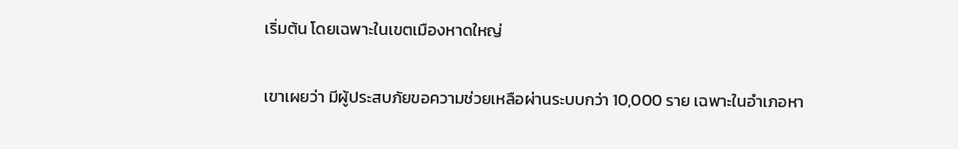เริ่มต้น โดยเฉพาะในเขตเมืองหาดใหญ่

เขาเผยว่า มีผู้ประสบภัยขอความช่วยเหลือผ่านระบบกว่า 10,000 ราย เฉพาะในอำเภอหา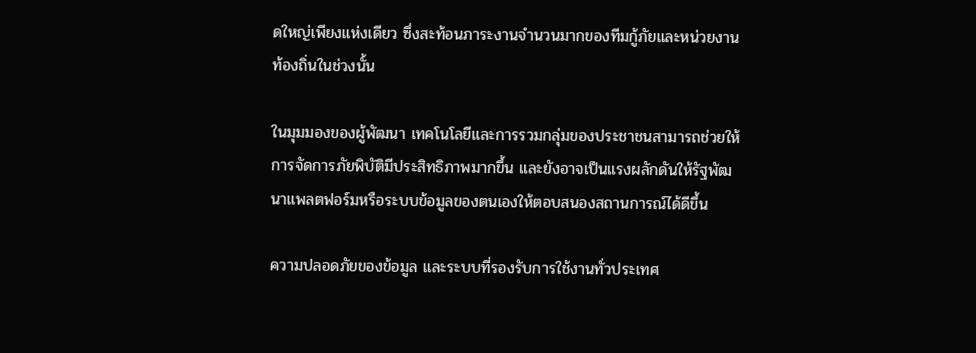ดใหญ่เพียงแห่งเดียว ซึ่งสะท้อนภาระงานจำนวนมากของทีมกู้ภัยและหน่วยงานท้องถิ่นในช่วงนั้น

ในมุมมองของผู้พัฒนา เทคโนโลยีและการรวมกลุ่มของประชาชนสามารถช่วยให้การจัดการภัยพิบัติมีประสิทธิภาพมากขึ้น และยังอาจเป็นแรงผลักดันให้รัฐพัฒนาแพลตฟอร์มหรือระบบข้อมูลของตนเองให้ตอบสนองสถานการณ์ได้ดีขึ้น

ความปลอดภัยของข้อมูล และระบบที่รองรับการใช้งานทั่วประเทศ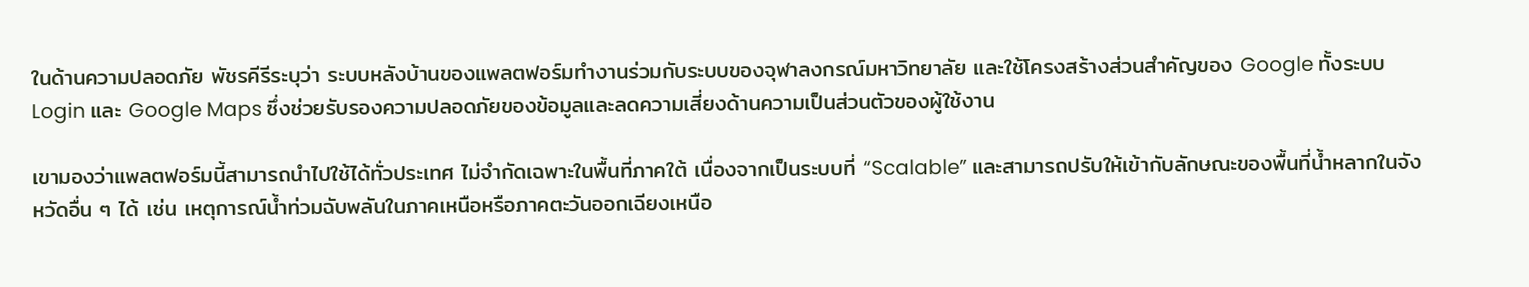ในด้านความปลอดภัย พัชรคีรีระบุว่า ระบบหลังบ้านของแพลตฟอร์มทำงานร่วมกับระบบของจุฬาลงกรณ์มหาวิทยาลัย และใช้โครงสร้างส่วนสำคัญของ Google ทั้งระบบ Login และ Google Maps ซึ่งช่วยรับรองความปลอดภัยของข้อมูลและลดความเสี่ยงด้านความเป็นส่วนตัวของผู้ใช้งาน

เขามองว่าแพลตฟอร์มนี้สามารถนำไปใช้ได้ทั่วประเทศ ไม่จำกัดเฉพาะในพื้นที่ภาคใต้ เนื่องจากเป็นระบบที่ “Scalable” และสามารถปรับให้เข้ากับลักษณะของพื้นที่น้ำหลากในจังหวัดอื่น ๆ ได้ เช่น เหตุการณ์น้ำท่วมฉับพลันในภาคเหนือหรือภาคตะวันออกเฉียงเหนือ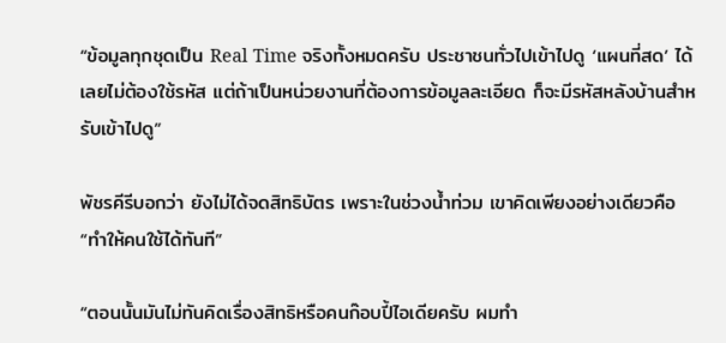“ข้อมูลทุกชุดเป็น Real Time จริงทั้งหมดครับ ประชาชนทั่วไปเข้าไปดู ‘แผนที่สด’ ได้เลยไม่ต้องใช้รหัส แต่ถ้าเป็นหน่วยงานที่ต้องการข้อมูลละเอียด ก็จะมีรหัสหลังบ้านสำหรับเข้าไปดู”

พัชรคีรีบอกว่า ยังไม่ได้จดสิทธิบัตร เพราะในช่วงน้ำท่วม เขาคิดเพียงอย่างเดียวคือ “ทำให้คนใช้ได้ทันที”

“ตอนนั้นมันไม่ทันคิดเรื่องสิทธิหรือคนก๊อบปี้ไอเดียครับ ผมทำ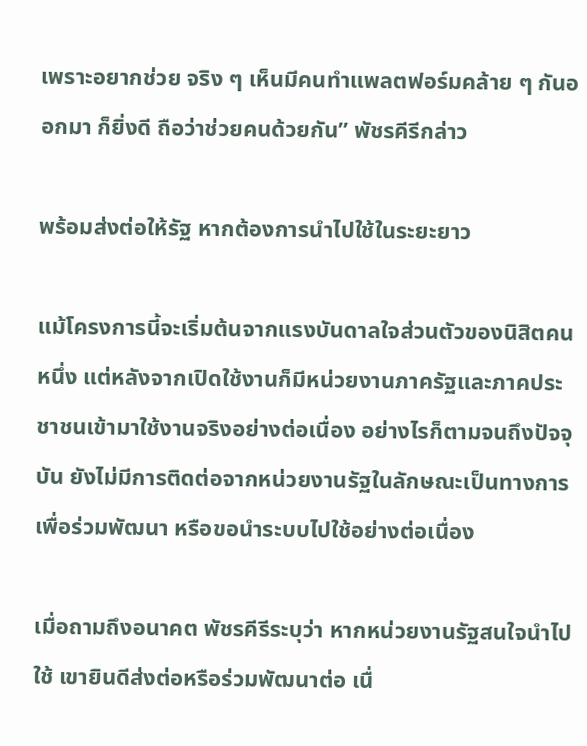เพราะอยากช่วย จริง ๆ เห็นมีคนทำแพลตฟอร์มคล้าย ๆ กันออกมา ก็ยิ่งดี ถือว่าช่วยคนด้วยกัน” พัชรคีรีกล่าว

พร้อมส่งต่อให้รัฐ หากต้องการนำไปใช้ในระยะยาว

แม้โครงการนี้จะเริ่มต้นจากแรงบันดาลใจส่วนตัวของนิสิตคนหนึ่ง แต่หลังจากเปิดใช้งานก็มีหน่วยงานภาครัฐและภาคประชาชนเข้ามาใช้งานจริงอย่างต่อเนื่อง อย่างไรก็ตามจนถึงปัจจุบัน ยังไม่มีการติดต่อจากหน่วยงานรัฐในลักษณะเป็นทางการเพื่อร่วมพัฒนา หรือขอนำระบบไปใช้อย่างต่อเนื่อง

เมื่อถามถึงอนาคต พัชรคีรีระบุว่า หากหน่วยงานรัฐสนใจนำไปใช้ เขายินดีส่งต่อหรือร่วมพัฒนาต่อ เนื่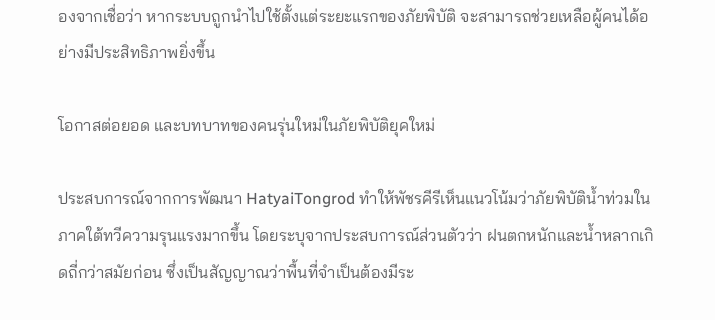องจากเชื่อว่า หากระบบถูกนำไปใช้ตั้งแต่ระยะแรกของภัยพิบัติ จะสามารถช่วยเหลือผู้คนได้อย่างมีประสิทธิภาพยิ่งขึ้น

โอกาสต่อยอด และบทบาทของคนรุ่นใหม่ในภัยพิบัติยุคใหม่

ประสบการณ์จากการพัฒนา HatyaiTongrod ทำให้พัชรคีรีเห็นแนวโน้มว่าภัยพิบัติน้ำท่วมในภาคใต้ทวีความรุนแรงมากขึ้น โดยระบุจากประสบการณ์ส่วนตัวว่า ฝนตกหนักและน้ำหลากเกิดถี่กว่าสมัยก่อน ซึ่งเป็นสัญญาณว่าพื้นที่จำเป็นต้องมีระ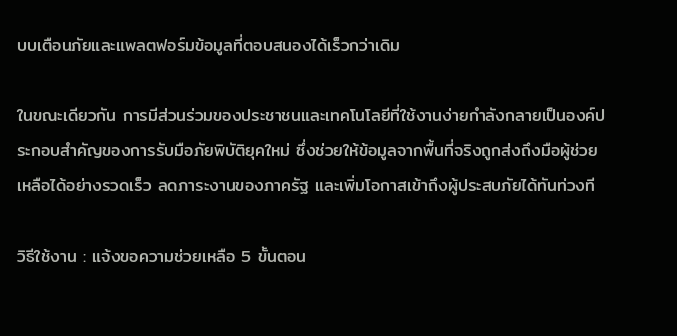บบเตือนภัยและแพลตฟอร์มข้อมูลที่ตอบสนองได้เร็วกว่าเดิม

ในขณะเดียวกัน การมีส่วนร่วมของประชาชนและเทคโนโลยีที่ใช้งานง่ายกำลังกลายเป็นองค์ประกอบสำคัญของการรับมือภัยพิบัติยุคใหม่ ซึ่งช่วยให้ข้อมูลจากพื้นที่จริงถูกส่งถึงมือผู้ช่วยเหลือได้อย่างรวดเร็ว ลดภาระงานของภาครัฐ และเพิ่มโอกาสเข้าถึงผู้ประสบภัยได้ทันท่วงที

วิธีใช้งาน : แจ้งขอความช่วยเหลือ 5 ขั้นตอน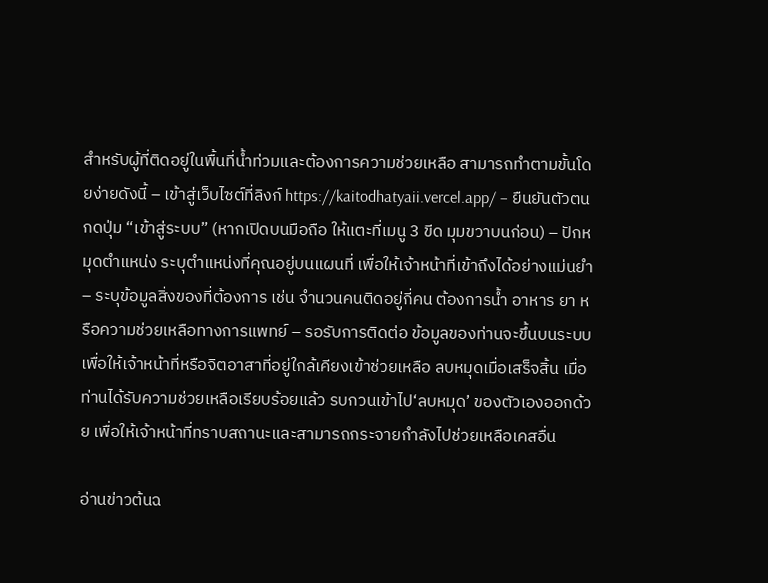สำหรับผู้ที่ติดอยู่ในพื้นที่น้ำท่วมและต้องการความช่วยเหลือ สามารถทำตามขั้นโดยง่ายดังนี้ – เข้าสู่เว็บไซต์ที่ลิงก์ https://kaitodhatyaii.vercel.app/ – ยืนยันตัวตน กดปุ่ม “เข้าสู่ระบบ” (หากเปิดบนมือถือ ให้แตะที่เมนู 3 ขีด มุมขวาบนก่อน) – ปักหมุดตำแหน่ง ระบุตำแหน่งที่คุณอยู่บนแผนที่ เพื่อให้เจ้าหน้าที่เข้าถึงได้อย่างแม่นยำ – ระบุข้อมูลสิ่งของที่ต้องการ เช่น จำนวนคนติดอยู่กี่คน ต้องการน้ำ อาหาร ยา หรือความช่วยเหลือทางการแพทย์ – รอรับการติดต่อ ข้อมูลของท่านจะขึ้นบนระบบเพื่อให้เจ้าหน้าที่หรือจิตอาสาที่อยู่ใกล้เคียงเข้าช่วยเหลือ ลบหมุดเมื่อเสร็จสิ้น เมื่อท่านได้รับความช่วยเหลือเรียบร้อยแล้ว รบกวนเข้าไป‘ลบหมุด’ ของตัวเองออกด้วย เพื่อให้เจ้าหน้าที่ทราบสถานะและสามารถกระจายกำลังไปช่วยเหลือเคสอื่น

อ่านข่าวต้นฉ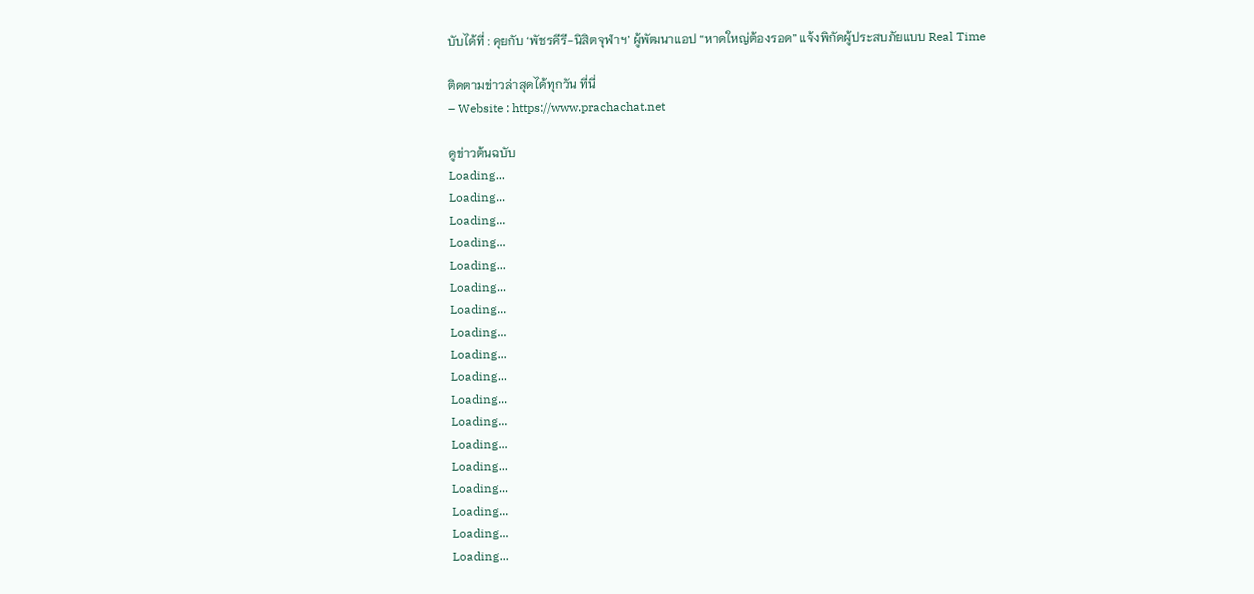บับได้ที่ : คุยกับ ‘พัชรคีรี-นิสิตจุฬาฯ’ ผู้พัฒนาแอป “หาดใหญ่ต้องรอด” แจ้งพิกัดผู้ประสบภัยแบบ Real Time

ติดตามข่าวล่าสุดได้ทุกวัน ที่นี่
– Website : https://www.prachachat.net

ดูข่าวต้นฉบับ
Loading...
Loading...
Loading...
Loading...
Loading...
Loading...
Loading...
Loading...
Loading...
Loading...
Loading...
Loading...
Loading...
Loading...
Loading...
Loading...
Loading...
Loading...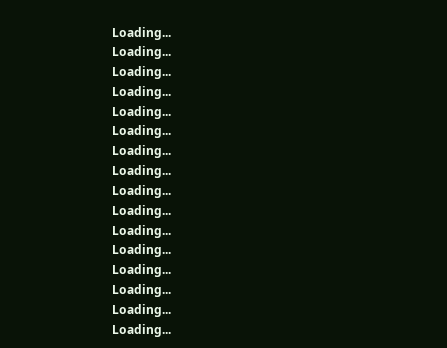Loading...
Loading...
Loading...
Loading...
Loading...
Loading...
Loading...
Loading...
Loading...
Loading...
Loading...
Loading...
Loading...
Loading...
Loading...
Loading...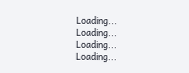Loading...
Loading...
Loading...
Loading...